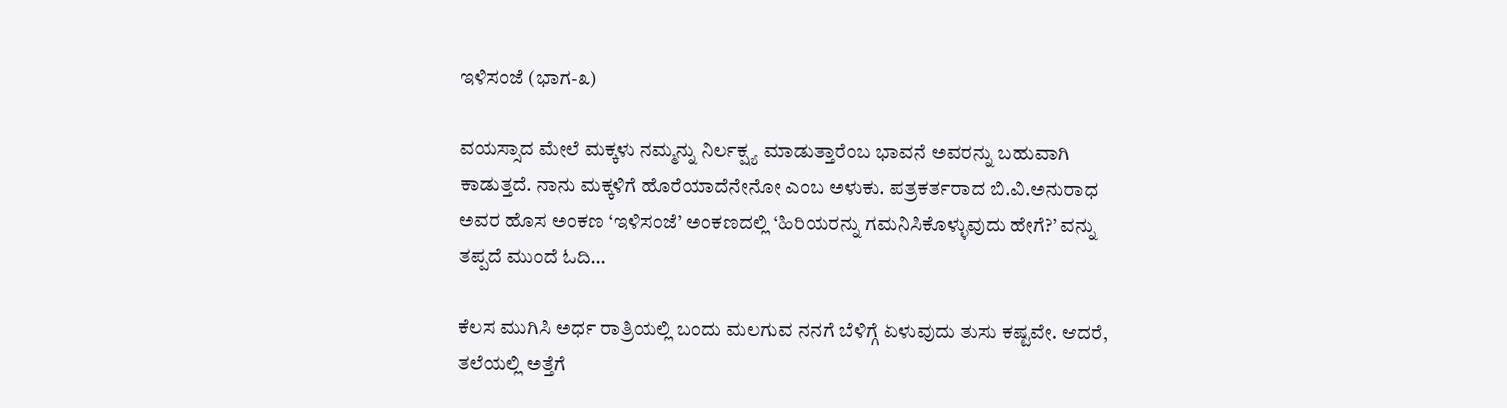ಇಳಿಸಂಜೆ (ಭಾಗ-೩)

ವಯಸ್ಸಾದ ಮೇಲೆ ಮಕ್ಕಳು ನಮ್ಮನ್ನು ನಿರ್ಲಕ್ಷ್ಯ ಮಾಡುತ್ತಾರೆಂಬ ಭಾವನೆ ಅವರನ್ನು ಬಹುವಾಗಿ ಕಾಡುತ್ತದೆ. ನಾನು ಮಕ್ಕಳಿಗೆ ಹೊರೆಯಾದೆನೇನೋ ಎಂಬ ಅಳುಕು. ಪತ್ರಕರ್ತರಾದ ಬಿ.ವಿ.ಅನುರಾಧ ಅವರ ಹೊಸ ಅಂಕಣ ‘ಇಳಿಸಂಜೆ’ ಅಂಕಣದಲ್ಲಿ ‘ಹಿರಿಯರನ್ನು ಗಮನಿಸಿಕೊಳ್ಳುವುದು ಹೇಗೆ?’ ವನ್ನು ತಪ್ಪದೆ ಮುಂದೆ ಓದಿ…

ಕೆಲಸ ಮುಗಿಸಿ ಅರ್ಧ ರಾತ್ರಿಯಲ್ಲಿ ಬಂದು ಮಲಗುವ ನನಗೆ ಬೆಳಿಗ್ಗೆ ಏಳುವುದು ತುಸು ಕಷ್ಟವೇ. ಆದರೆ, ತಲೆಯಲ್ಲಿ ಅತ್ತೆಗೆ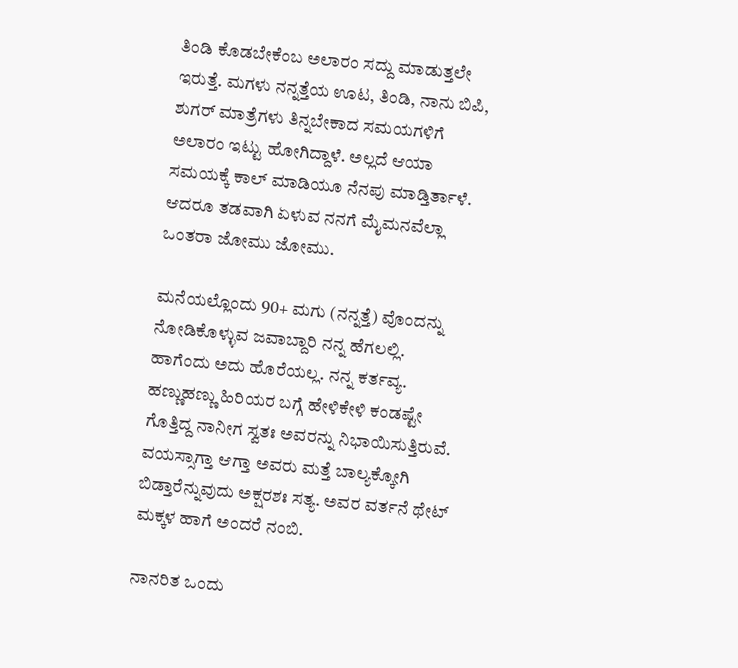ತಿಂಡಿ ಕೊಡಬೇಕೆಂಬ ಅಲಾರಂ ಸದ್ದು ಮಾಡುತ್ತಲೇ ಇರುತ್ತೆ. ಮಗಳು ನನ್ನತ್ತೆಯ ಊಟ, ತಿಂಡಿ, ನಾನು ಬಿಪಿ, ಶುಗರ್ ಮಾತ್ರೆಗಳು ತಿನ್ನಬೇಕಾದ ಸಮಯಗಳಿಗೆ ಅಲಾರಂ ಇಟ್ಟು ಹೋಗಿದ್ದಾಳೆ. ಅಲ್ಲದೆ ಆಯಾ ಸಮಯಕ್ಕೆ ಕಾಲ್ ಮಾಡಿಯೂ ನೆನಪು ಮಾಡ್ತಿರ್ತಾಳೆ. ಆದರೂ ತಡವಾಗಿ ಏಳುವ ನನಗೆ ಮೈಮನವೆಲ್ಲಾ ಒಂತರಾ ಜೋಮು ಜೋಮು.

ಮನೆಯಲ್ಲೊಂದು 90+ ಮಗು (ನನ್ನತ್ತೆ) ವೊಂದನ್ನು ನೋಡಿಕೊಳ್ಳುವ ಜವಾಬ್ದಾರಿ ನನ್ನ ಹೆಗಲಲ್ಲಿ. ಹಾಗೆಂದು ಅದು ಹೊರೆಯಲ್ಲ. ನನ್ನ ಕರ್ತವ್ಯ. ಹಣ್ಣುಹಣ್ಣು ಹಿರಿಯರ ಬಗ್ಗೆ ಹೇಳಿಕೇಳಿ ಕಂಡಷ್ಟೇ ಗೊತ್ತಿದ್ದ ನಾನೀಗ ಸ್ವತಃ ಅವರನ್ನು ನಿಭಾಯಿಸುತ್ತಿರುವೆ. ವಯಸ್ಸಾಗ್ತಾ ಆಗ್ತಾ ಅವರು ಮತ್ತೆ ಬಾಲ್ಯಕ್ಕೋಗಿ ಬಿಡ್ತಾರೆನ್ನುವುದು ಅಕ್ಷರಶಃ ಸತ್ಯ. ಅವರ ವರ್ತನೆ ಥೇಟ್ ಮಕ್ಕಳ ಹಾಗೆ ಅಂದರೆ ನಂಬಿ.

ನಾನರಿತ ಒಂದು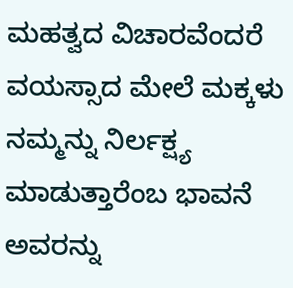ಮಹತ್ವದ ವಿಚಾರವೆಂದರೆ ವಯಸ್ಸಾದ ಮೇಲೆ ಮಕ್ಕಳು ನಮ್ಮನ್ನು ನಿರ್ಲಕ್ಷ್ಯ ಮಾಡುತ್ತಾರೆಂಬ ಭಾವನೆ ಅವರನ್ನು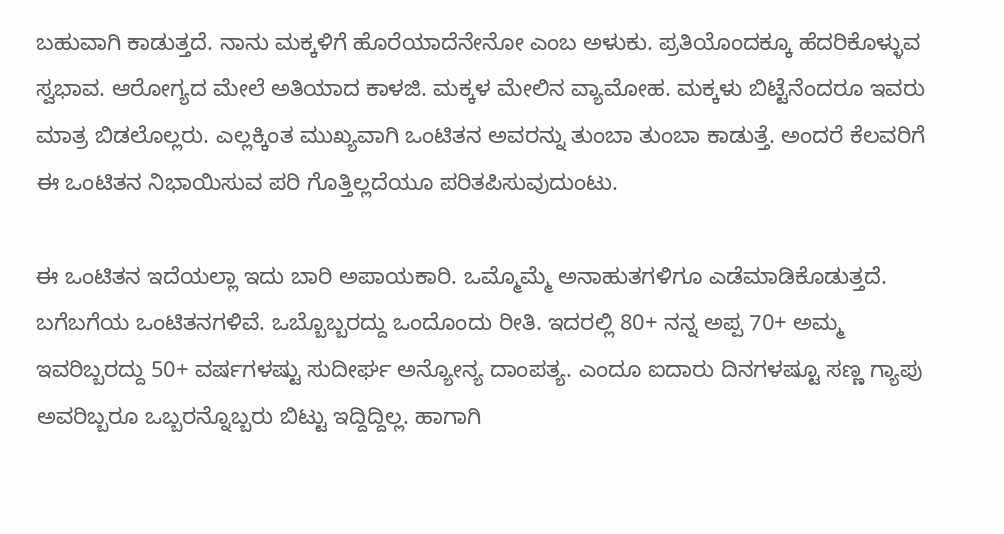ಬಹುವಾಗಿ ಕಾಡುತ್ತದೆ. ನಾನು ಮಕ್ಕಳಿಗೆ ಹೊರೆಯಾದೆನೇನೋ ಎಂಬ ಅಳುಕು. ಪ್ರತಿಯೊಂದಕ್ಕೂ ಹೆದರಿಕೊಳ್ಳುವ ಸ್ವಭಾವ. ಆರೋಗ್ಯದ ಮೇಲೆ ಅತಿಯಾದ ಕಾಳಜಿ. ಮಕ್ಕಳ ಮೇಲಿನ ವ್ಯಾಮೋಹ. ಮಕ್ಕಳು ಬಿಟ್ಟೆನೆಂದರೂ ಇವರು ಮಾತ್ರ ಬಿಡಲೊಲ್ಲರು. ಎಲ್ಲಕ್ಕಿಂತ ಮುಖ್ಯವಾಗಿ ಒಂಟಿತನ ಅವರನ್ನು ತುಂಬಾ ತುಂಬಾ ಕಾಡುತ್ತೆ. ಅಂದರೆ ಕೆಲವರಿಗೆ ಈ ಒಂಟಿತನ ನಿಭಾಯಿಸುವ ಪರಿ ಗೊತ್ತಿಲ್ಲದೆಯೂ ಪರಿತಪಿಸುವುದುಂಟು.

ಈ ಒಂಟಿತನ ಇದೆಯಲ್ಲಾ ಇದು ಬಾರಿ ಅಪಾಯಕಾರಿ. ಒಮ್ಮೊಮ್ಮೆ ಅನಾಹುತಗಳಿಗೂ ಎಡೆಮಾಡಿಕೊಡುತ್ತದೆ. ಬಗೆಬಗೆಯ ಒಂಟಿತನಗಳಿವೆ. ಒಬ್ಬೊಬ್ಬರದ್ದು ಒಂದೊಂದು ರೀತಿ. ಇದರಲ್ಲಿ 80+ ನನ್ನ ಅಪ್ಪ 70+ ಅಮ್ಮ ಇವರಿಬ್ಬರದ್ದು 50+ ವರ್ಷಗಳಷ್ಟು ಸುದೀರ್ಘ ಅನ್ಯೋನ್ಯ ದಾಂಪತ್ಯ. ಎಂದೂ ಐದಾರು ದಿನಗಳಷ್ಟೂ ಸಣ್ಣ ಗ್ಯಾಪು ಅವರಿಬ್ಬರೂ ಒಬ್ಬರನ್ನೊಬ್ಬರು ಬಿಟ್ಟು ಇದ್ದಿದ್ದಿಲ್ಲ. ಹಾಗಾಗಿ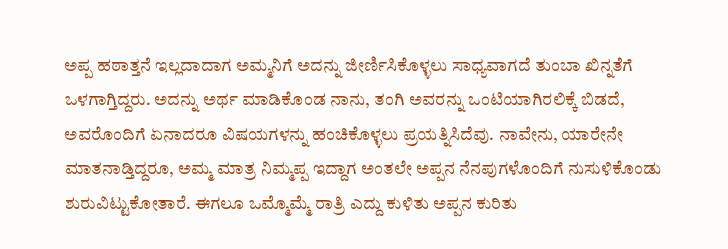ಅಪ್ಪ ಹಠಾತ್ತನೆ ಇಲ್ಲದಾದಾಗ ಅಮ್ಮನಿಗೆ ಅದನ್ನು ಜೀರ್ಣಿಸಿಕೊಳ್ಳಲು ಸಾಧ್ಯವಾಗದೆ ತುಂಬಾ ಖಿನ್ನತೆಗೆ ಒಳಗಾಗ್ತಿದ್ದರು. ಅದನ್ನು ಅರ್ಥ ಮಾಡಿಕೊಂಡ ನಾನು, ತಂಗಿ ಅವರನ್ನು ಒಂಟಿಯಾಗಿರಲಿಕ್ಕೆ ಬಿಡದೆ, ಅವರೊಂದಿಗೆ ಏನಾದರೂ ವಿಷಯಗಳನ್ನು ಹಂಚಿಕೊಳ್ಳಲು ಪ್ರಯತ್ನಿಸಿದೆವು. ನಾವೇನು, ಯಾರೇನೇ ಮಾತನಾಡ್ತಿದ್ದರೂ, ಅಮ್ಮ ಮಾತ್ರ ನಿಮ್ಮಪ್ಪ ಇದ್ದಾಗ ಅಂತಲೇ ಅಪ್ಪನ ನೆನಪುಗಳೊಂದಿಗೆ ನುಸುಳಿಕೊಂಡು ಶುರುವಿಟ್ಟುಕೋತಾರೆ. ಈಗಲೂ ಒಮ್ಮೊಮ್ಮೆ ರಾತ್ರಿ ಎದ್ದು ಕುಳಿತು ಅಪ್ಪನ ಕುರಿತು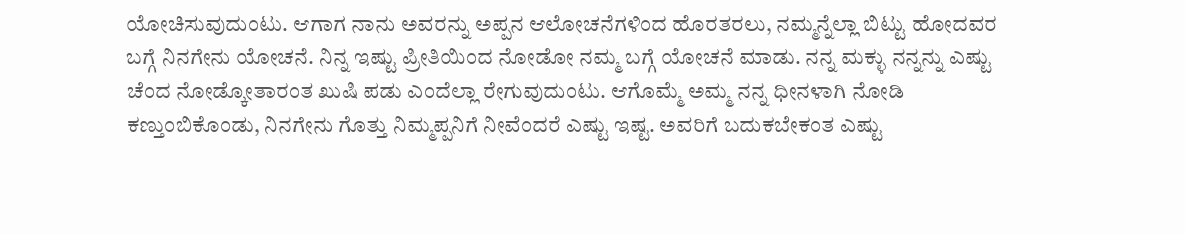ಯೋಚಿಸುವುದುಂಟು. ಆಗಾಗ ನಾನು ಅವರನ್ನು‌ ಅಪ್ಪನ ಆಲೋಚನೆಗಳಿಂದ ಹೊರತರಲು, ನಮ್ಮನ್ನೆಲ್ಲಾ ಬಿಟ್ಟು ಹೋದವರ ಬಗ್ಗೆ ನಿನಗೇನು ಯೋಚನೆ. ನಿನ್ನ ಇಷ್ಟು ಪ್ರೀತಿಯಿಂದ ನೋಡೋ ನಮ್ಮ ಬಗ್ಗೆ ಯೋಚನೆ ಮಾಡು. ನನ್ನ ಮಕ್ಳು ನನ್ನನ್ನು ಎಷ್ಟು ಚೆಂದ ನೋಡ್ಕೋತಾರಂತ ಖುಷಿ ಪಡು ಎಂದೆಲ್ಲಾ ರೇಗುವುದುಂಟು. ಆಗೊಮ್ಮೆ ಅಮ್ಮ ನನ್ನ ಧೀನಳಾಗಿ ನೋಡಿ ಕಣ್ತುಂಬಿಕೊಂಡು, ನಿನಗೇನು ಗೊತ್ತು ನಿಮ್ಮಪ್ಪನಿಗೆ ನೀವೆಂದರೆ ಎಷ್ಟು ಇಷ್ಟ. ಅವರಿಗೆ ಬದುಕಬೇಕಂತ ಎಷ್ಟು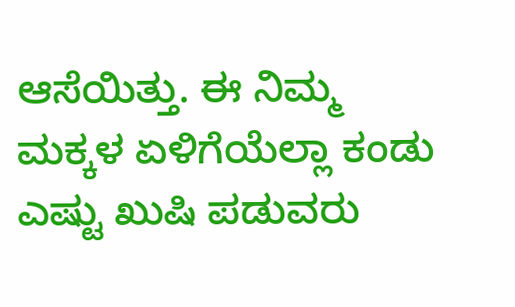ಆಸೆಯಿತ್ತು. ಈ ನಿಮ್ಮ ಮಕ್ಕಳ ಏಳಿಗೆಯೆಲ್ಲಾ ಕಂಡು ಎಷ್ಟು ಖುಷಿ ಪಡುವರು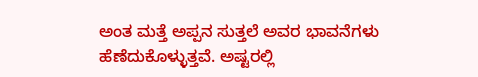ಅಂತ ಮತ್ತೆ ಅಪ್ಪನ ಸುತ್ತಲೆ ಅವರ ಭಾವನೆಗಳು ಹೆಣೆದುಕೊಳ್ಳುತ್ತವೆ. ಅಷ್ಟರಲ್ಲಿ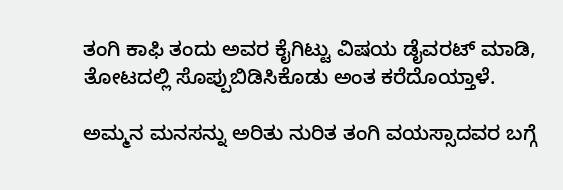ತಂಗಿ ಕಾಫಿ ತಂದು ಅವರ ಕೈಗಿಟ್ಟು ವಿಷಯ ಡೈವರಟ್ ಮಾಡಿ, ತೋಟದಲ್ಲಿ ಸೊಪ್ಪುಬಿಡಿಸಿಕೊಡು ಅಂತ ಕರೆದೊಯ್ತಾಳೆ.

ಅಮ್ಮನ ಮನಸನ್ನು ಅರಿತು ನುರಿತ ತಂಗಿ ವಯಸ್ಸಾದವರ ಬಗ್ಗೆ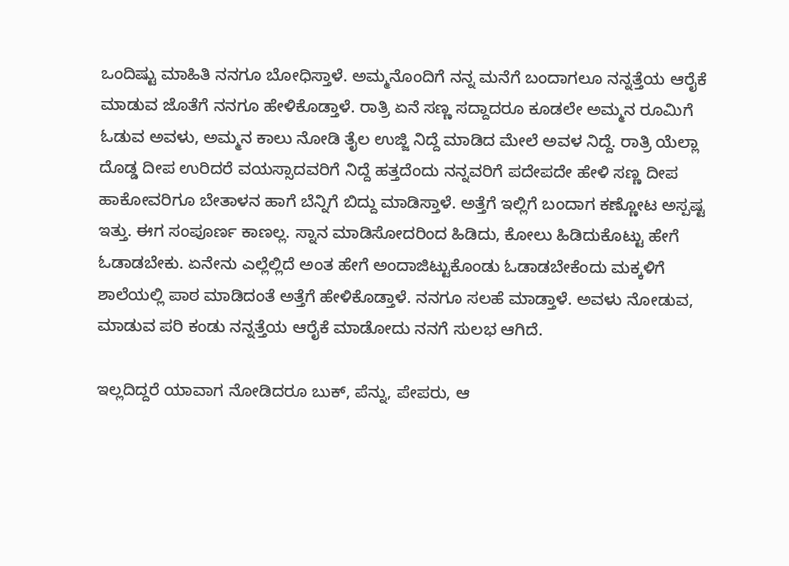ಒಂದಿಷ್ಟು ಮಾಹಿತಿ ನನಗೂ ಬೋಧಿಸ್ತಾಳೆ. ಅಮ್ಮನೊಂದಿಗೆ ನನ್ನ ಮನೆಗೆ ಬಂದಾಗಲೂ ನನ್ನತ್ತೆಯ ಆರೈಕೆ ಮಾಡುವ ಜೊತೆಗೆ ನನಗೂ ಹೇಳಿಕೊಡ್ತಾಳೆ. ರಾತ್ರಿ ಏನೆ ಸಣ್ಣ ಸದ್ದಾದರೂ ಕೂಡಲೇ ಅಮ್ಮನ ರೂಮಿಗೆ ಓಡುವ ಅವಳು, ಅಮ್ಮನ ಕಾಲು ನೋಡಿ ತೈಲ ಉಜ್ಜಿ ನಿದ್ದೆ ಮಾಡಿದ ಮೇಲೆ ಅವಳ ನಿದ್ದೆ. ರಾತ್ರಿ ಯೆಲ್ಲಾ ದೊಡ್ಡ ದೀಪ ಉರಿದರೆ ವಯಸ್ಸಾದವರಿಗೆ ನಿದ್ದೆ ಹತ್ತದೆಂದು ನನ್ನವರಿಗೆ ಪದೇಪದೇ ಹೇಳಿ ಸಣ್ಣ ದೀಪ ಹಾಕೋವರಿಗೂ ಬೇತಾಳನ ಹಾಗೆ ಬೆನ್ನಿಗೆ ಬಿದ್ದು ಮಾಡಿಸ್ತಾಳೆ. ಅತ್ತೆಗೆ ಇಲ್ಲಿಗೆ ಬಂದಾಗ ಕಣ್ಣೋಟ ಅಸ್ಪಷ್ಟ ಇತ್ತು. ಈಗ ಸಂಪೂರ್ಣ ಕಾಣಲ್ಲ. ಸ್ನಾನ ಮಾಡಿಸೋದರಿಂದ ಹಿಡಿದು, ಕೋಲು ಹಿಡಿದುಕೊಟ್ಟು ಹೇಗೆ ಓಡಾಡಬೇಕು. ಏನೇನು ಎಲ್ಲೆಲ್ಲಿದೆ ಅಂತ ಹೇಗೆ ಅಂದಾಜಿಟ್ಟುಕೊಂಡು ಓಡಾಡಬೇಕೆಂದು ಮಕ್ಕಳಿಗೆ ಶಾಲೆಯಲ್ಲಿ ಪಾಠ ಮಾಡಿದಂತೆ ಅತ್ತೆಗೆ ಹೇಳಿಕೊಡ್ತಾಳೆ. ನನಗೂ ಸಲಹೆ ಮಾಡ್ತಾಳೆ. ಅವಳು ನೋಡುವ, ಮಾಡುವ ಪರಿ ಕಂಡು ನನ್ನತ್ತೆಯ ಆರೈಕೆ ಮಾಡೋದು ನನಗೆ ಸುಲಭ ಆಗಿದೆ.

ಇಲ್ಲದಿದ್ದರೆ ಯಾವಾಗ ನೋಡಿದರೂ ಬುಕ್, ಪೆನ್ನು, ಪೇಪರು, ಆ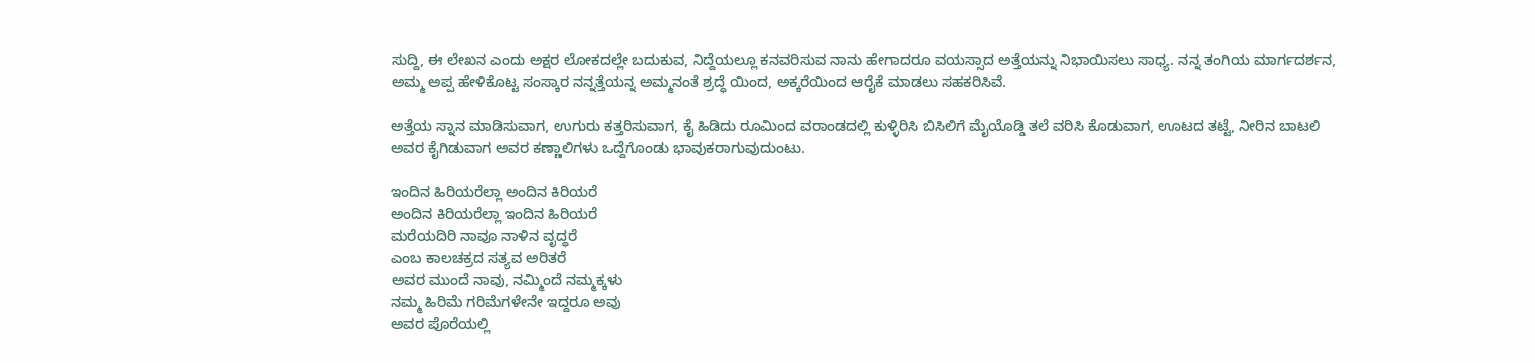ಸುದ್ದಿ, ಈ ಲೇಖನ ಎಂದು ಅಕ್ಷರ ಲೋಕದಲ್ಲೇ ಬದುಕುವ, ನಿದ್ದೆಯಲ್ಲೂ ಕನವರಿಸುವ ನಾನು ಹೇಗಾದರೂ ವಯಸ್ಸಾದ ಅತ್ತೆಯನ್ನು ನಿಭಾಯಿಸಲು ಸಾಧ್ಯ. ನನ್ನ ತಂಗಿಯ ಮಾರ್ಗದರ್ಶನ, ಅಮ್ಮ ಅಪ್ಪ ಹೇಳಿಕೊಟ್ಟ ಸಂಸ್ಕಾರ ನನ್ನತ್ತೆಯನ್ನ ಅಮ್ಮನಂತೆ ಶ್ರದ್ಧೆ ಯಿಂದ, ಅಕ್ಕರೆಯಿಂದ ಆರೈಕೆ ಮಾಡಲು ಸಹಕರಿಸಿವೆ.

ಅತ್ತೆಯ ಸ್ನಾನ ಮಾಡಿಸುವಾಗ, ಉಗುರು ಕತ್ತರಿಸುವಾಗ, ಕೈ ಹಿಡಿದು ರೂಮಿಂದ ವರಾಂಡದಲ್ಲಿ ಕುಳ್ಳಿರಿಸಿ ಬಿಸಿಲಿಗೆ ಮೈಯೊಡ್ಡಿ ತಲೆ ವರಿಸಿ ಕೊಡುವಾಗ, ಊಟದ ತಟ್ಟೆ, ನೀರಿನ ಬಾಟಲಿ ಅವರ ಕೈಗಿಡುವಾಗ ಅವರ ಕಣ್ಣಾಲಿಗಳು ಒದ್ದೆಗೊಂಡು ಭಾವುಕರಾಗುವುದುಂಟು.

ಇಂದಿನ ಹಿರಿಯರೆಲ್ಲಾ ಅಂದಿನ ಕಿರಿಯರೆ
ಅಂದಿನ ಕಿರಿಯರೆಲ್ಲಾ ಇಂದಿನ ಹಿರಿಯರೆ
ಮರೆಯದಿರಿ ನಾವೂ ನಾಳಿನ ವೃದ್ಧರೆ
ಎಂಬ ಕಾಲಚಕ್ರದ ಸತ್ಯವ ಅರಿತರೆ
ಅವರ ಮುಂದೆ ನಾವು, ನಮ್ಮಿಂದೆ ನಮ್ಮಕ್ಕಳು
ನಮ್ಮ ಹಿರಿಮೆ ಗರಿಮೆಗಳೇನೇ ಇದ್ದರೂ ಅವು
ಅವರ ಪೊರೆಯಲ್ಲಿ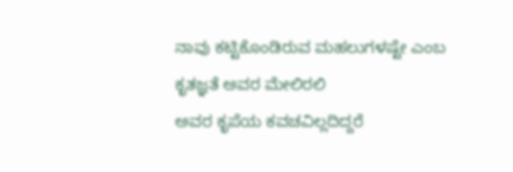ನಾವು ಕಟ್ಟಿಕೊಂಡಿರುವ ಮಹಲುಗಳಷ್ಟೇ ಎಂಬ ಕೃತಜ್ಞತೆ ಅವರ ಮೇಲಿರಲಿ
ಅವರ ಕೃಪೆಯ ಕವಚವಿಲ್ಲದಿದ್ದರೆ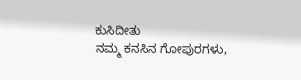ಕುಸಿದೀತು
ನಮ್ಮ ಕನಸಿನ ಗೋಪುರಗಳು,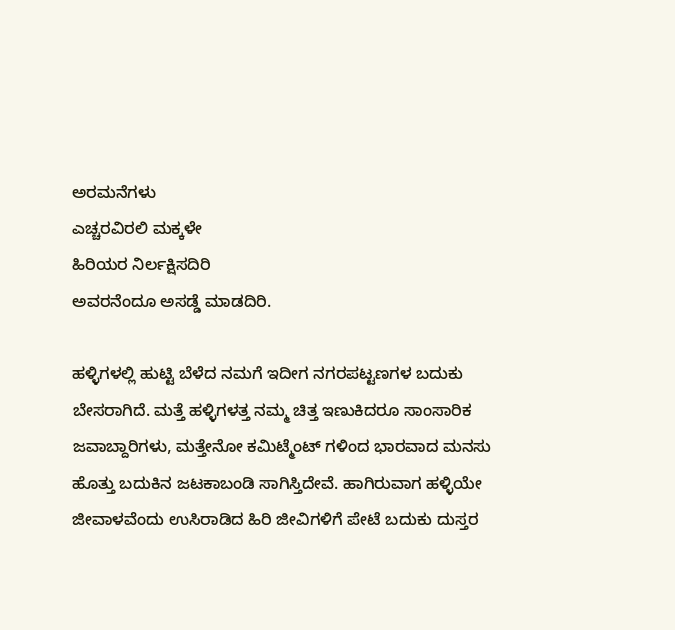ಅರಮನೆಗಳು
ಎಚ್ಚರವಿರಲಿ ಮಕ್ಕಳೇ
ಹಿರಿಯರ ನಿರ್ಲಕ್ಷಿಸದಿರಿ
ಅವರನೆಂದೂ ಅಸಡ್ಡೆ ಮಾಡದಿರಿ.

ಹಳ್ಳಿಗಳಲ್ಲಿ ಹುಟ್ಟಿ ಬೆಳೆದ ನಮಗೆ ಇದೀಗ ನಗರಪಟ್ಟಣಗಳ ಬದುಕು ಬೇಸರಾಗಿದೆ. ಮತ್ತೆ ಹಳ್ಳಿಗಳತ್ತ ನಮ್ಮ ಚಿತ್ತ ಇಣುಕಿದರೂ ಸಾಂಸಾರಿಕ ಜವಾಬ್ದಾರಿಗಳು, ಮತ್ತೇನೋ ಕಮಿಟ್ಮೆಂಟ್ ಗಳಿಂದ ಭಾರವಾದ ಮನಸು ಹೊತ್ತು ಬದುಕಿನ ಜಟಕಾಬಂಡಿ ಸಾಗಿಸ್ತಿದೇವೆ. ಹಾಗಿರುವಾಗ ಹಳ್ಳಿಯೇ ಜೀವಾಳವೆಂದು ಉಸಿರಾಡಿದ ಹಿರಿ ಜೀವಿಗಳಿಗೆ ಪೇಟೆ ಬದುಕು ದುಸ್ತರ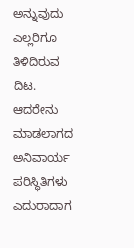ಅನ್ನುವುದು ಎಲ್ಲರಿಗೂ ತಿಳಿದಿರುವ ದಿಟ. ಆದರೇನು ಮಾಡಲಾಗದ ಅನಿವಾರ್ಯ ಪರಿಸ್ಥಿತಿಗಳು ಎದುರಾದಾಗ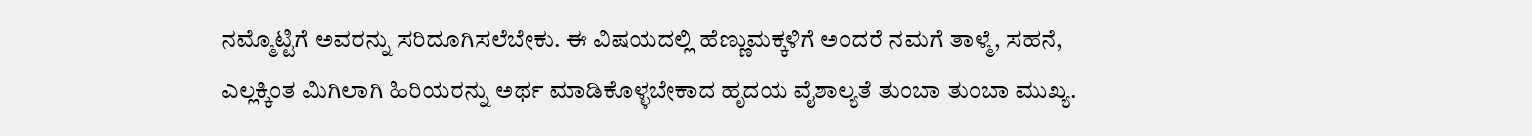ನಮ್ಮೊಟ್ಟಿಗೆ ಅವರನ್ನು ಸರಿದೂಗಿಸಲೆಬೇಕು. ಈ ವಿಷಯದಲ್ಲಿ ಹೆಣ್ಣುಮಕ್ಕಳಿಗೆ ಅಂದರೆ ನಮಗೆ ತಾಳ್ಮೆ, ಸಹನೆ, ಎಲ್ಲಕ್ಕಿಂತ ಮಿಗಿಲಾಗಿ ಹಿರಿಯರನ್ನು ಅರ್ಥ ಮಾಡಿಕೊಳ್ಳಬೇಕಾದ ಹೃದಯ ವೈಶಾಲ್ಯತೆ ತುಂಬಾ ತುಂಬಾ ಮುಖ್ಯ.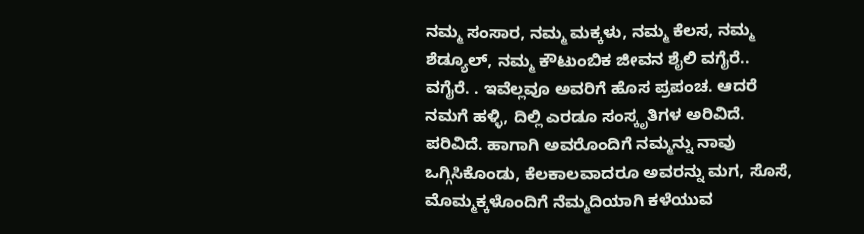ನಮ್ಮ ಸಂಸಾರ, ನಮ್ಮ ಮಕ್ಕಳು, ನಮ್ಮ ಕೆಲಸ, ನಮ್ಮ ಶೆಡ್ಯೂಲ್, ನಮ್ಮ ಕೌಟುಂಬಿಕ ಜೀವನ ಶೈಲಿ ವಗೈರೆ.. ವಗೈರೆ. . ಇವೆಲ್ಲವೂ ಅವರಿಗೆ ಹೊಸ ಪ್ರಪಂಚ. ಆದರೆ ನಮಗೆ ಹಳ್ಳಿ, ದಿಲ್ಲಿ ಎರಡೂ ಸಂಸ್ಕೃತಿಗಳ ಅರಿವಿದೆ. ಪರಿವಿದೆ. ಹಾಗಾಗಿ ಅವರೊಂದಿಗೆ ನಮ್ಮನ್ನು ನಾವು ಒಗ್ಗಿಸಿಕೊಂಡು, ಕೆಲಕಾಲವಾದರೂ ಅವರನ್ನು ಮಗ, ಸೊಸೆ, ಮೊಮ್ಮಕ್ಕಳೊಂದಿಗೆ ನೆಮ್ಮದಿಯಾಗಿ ಕಳೆಯುವ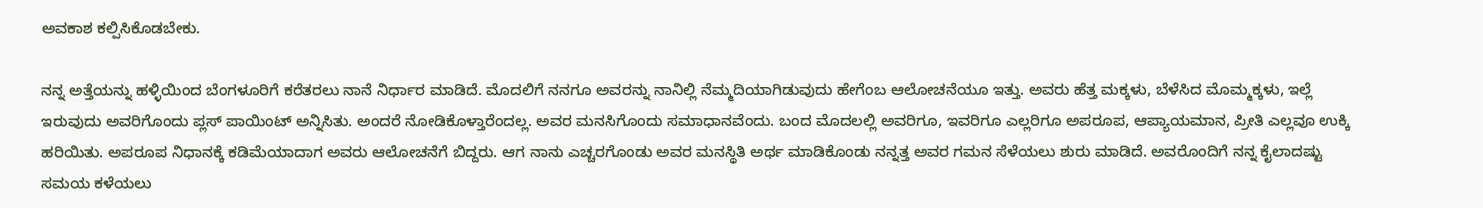ಅವಕಾಶ ಕಲ್ಪಿಸಿಕೊಡಬೇಕು.

ನನ್ನ ಅತ್ತೆಯನ್ನು ಹಳ್ಳಿಯಿಂದ ಬೆಂಗಳೂರಿಗೆ ಕರೆತರಲು ನಾನೆ ನಿರ್ಧಾರ ಮಾಡಿದೆ. ಮೊದಲಿಗೆ ನನಗೂ ಅವರನ್ನು ನಾನಿಲ್ಲಿ ನೆಮ್ಮದಿಯಾಗಿಡುವುದು ಹೇಗೆಂಬ ಆಲೋಚನೆಯೂ ಇತ್ತು. ಅವರು ಹೆತ್ತ ಮಕ್ಕಳು, ಬೆಳೆಸಿದ ಮೊಮ್ಮಕ್ಕಳು, ಇಲ್ಲೆ ಇರುವುದು ಅವರಿಗೊಂದು ಪ್ಲಸ್ ಪಾಯಿಂಟ್ ಅನ್ನಿಸಿತು. ಅಂದರೆ ನೋಡಿಕೊಳ್ತಾರೆಂದಲ್ಲ. ಅವರ ಮನಸಿಗೊಂದು ಸಮಾಧಾನವೆಂದು. ಬಂದ ಮೊದಲಲ್ಲಿ ಅವರಿಗೂ, ಇವರಿಗೂ ಎಲ್ಲರಿಗೂ ಅಪರೂಪ, ಆಪ್ಯಾಯಮಾನ, ಪ್ರೀತಿ ಎಲ್ಲವೂ ಉಕ್ಕಿ ಹರಿಯಿತು. ಅಪರೂಪ ನಿಧಾನಕ್ಕೆ ಕಡಿಮೆಯಾದಾಗ ಅವರು ಆಲೋಚನೆಗೆ ಬಿದ್ದರು. ಆಗ ನಾನು ಎಚ್ಚರಗೊಂಡು ಅವರ ಮನಸ್ಥಿತಿ ಅರ್ಥ ಮಾಡಿಕೊಂಡು ನನ್ನತ್ತ ಅವರ ಗಮನ ಸೆಳೆಯಲು ಶುರು ಮಾಡಿದೆ. ಅವರೊಂದಿಗೆ ನನ್ನ ಕೈಲಾದಷ್ಟು ಸಮಯ ಕಳೆಯಲು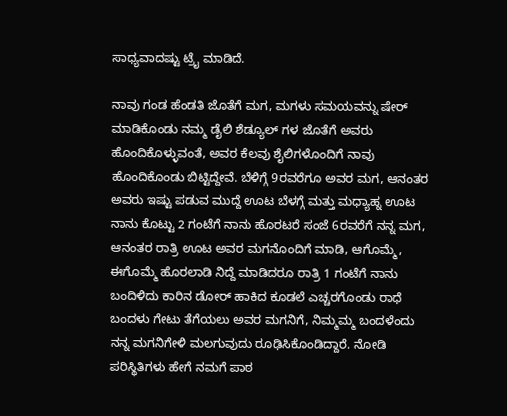ಸಾಧ್ಯವಾದಷ್ಟು ಟ್ರೈ ಮಾಡಿದೆ.

ನಾವು ಗಂಡ ಹೆಂಡತಿ ಜೊತೆಗೆ ಮಗ, ಮಗಳು ಸಮಯವನ್ನು ಷೇರ್ ಮಾಡಿಕೊಂಡು ನಮ್ಮ ಡೈಲಿ ಶೆಡ್ಯೂಲ್ ಗಳ ಜೊತೆಗೆ ಅವರು ಹೊಂದಿಕೊಳ್ಳುವಂತೆ, ಅವರ ಕೆಲವು ಶೈಲಿಗಳೊಂದಿಗೆ ನಾವು ಹೊಂದಿಕೊಂಡು ಬಿಟ್ಟಿದ್ದೇವೆ. ಬೆಳಿಗ್ಗೆ 9ರವರೆಗೂ ಅವರ ಮಗ, ಆನಂತರ ಅವರು ಇಷ್ಟು ಪಡುವ ಮುದ್ದೆ ಊಟ ಬೆಳಗ್ಗೆ ಮತ್ತು ಮಧ್ಯಾಹ್ನ ಊಟ ನಾನು ಕೊಟ್ಟು 2 ಗಂಟೆಗೆ ನಾನು ಹೊರಟರೆ ಸಂಜೆ 6ರವರೆಗೆ ನನ್ನ ಮಗ, ಆನಂತರ ರಾತ್ರಿ ಊಟ ಅವರ ಮಗನೊಂದಿಗೆ ಮಾಡಿ, ಆಗೊಮ್ಮೆ, ಈಗೊಮ್ಮೆ ಹೊರಲಾಡಿ ನಿದ್ದೆ ಮಾಡಿದರೂ ರಾತ್ರಿ 1 ಗಂಟೆಗೆ ನಾನು ಬಂದಿಳಿದು ಕಾರಿನ ಡೋರ್ ಹಾಕಿದ ಕೂಡಲೆ ಎಚ್ಚರಗೊಂಡು ರಾಧೆ ಬಂದಳು ಗೇಟು ತೆಗೆಯಲು ಅವರ ಮಗನಿಗೆ, ನಿಮ್ಮಮ್ಮ ಬಂದಳೆಂದು ನನ್ನ ಮಗನಿಗೇಳಿ ಮಲಗುವುದು ರೂಢಿಸಿಕೊಂಡಿದ್ದಾರೆ. ನೋಡಿ ಪರಿಸ್ಥಿತಿಗಳು ಹೇಗೆ ನಮಗೆ ಪಾಠ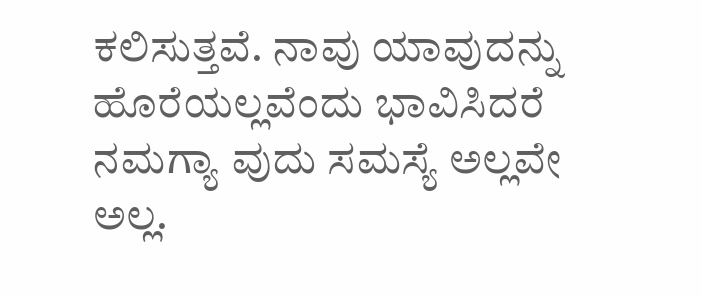ಕಲಿಸುತ್ತವೆ. ನಾವು ಯಾವುದನ್ನು ಹೊರೆಯಲ್ಲವೆಂದು ಭಾವಿಸಿದರೆ ನಮಗ್ಯಾ ವುದು ಸಮಸ್ಯೆ ಅಲ್ಲವೇ ಅಲ್ಲ.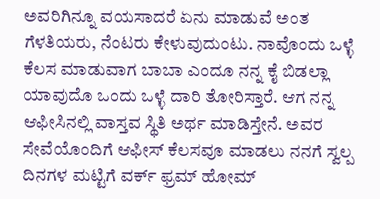ಅವರಿಗಿನ್ನೂ ವಯಸಾದರೆ ಏನು ಮಾಡುವೆ ಅಂತ ಗೆಳತಿಯರು, ನೆಂಟರು ಕೇಳುವುದುಂಟು. ನಾವೊಂದು ಒಳ್ಳೆ ಕೆಲಸ ಮಾಡುವಾಗ ಬಾಬಾ ಎಂದೂ ನನ್ನ ಕೈ ಬಿಡಲ್ಲಾ ಯಾವುದೊ ಒಂದು ಒಳ್ಳೆ ದಾರಿ ತೋರಿಸ್ತಾರೆ. ಆಗ ನನ್ನ ಆಫೀಸಿನಲ್ಲಿ ವಾಸ್ತವ ಸ್ಥಿತಿ ಅರ್ಥ ಮಾಡಿಸ್ತೇನೆ. ಅವರ ಸೇವೆಯೊಂದಿಗೆ ಆಫೀಸ್ ಕೆಲಸವೂ ಮಾಡಲು ನನಗೆ ಸ್ವಲ್ಪ ದಿನಗಳ ಮಟ್ಟಿಗೆ ವರ್ಕ್ ಫ್ರಮ್ ಹೋಮ್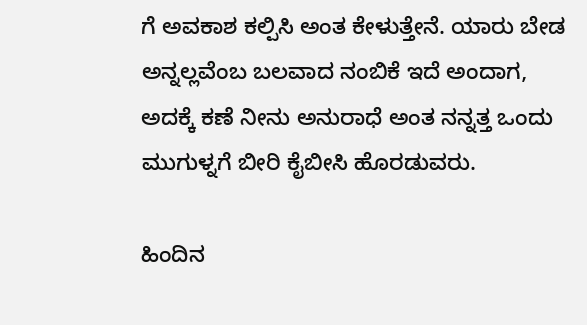ಗೆ ಅವಕಾಶ ಕಲ್ಪಿಸಿ ಅಂತ ಕೇಳುತ್ತೇನೆ. ಯಾರು ಬೇಡ ಅನ್ನಲ್ಲವೆಂಬ ಬಲವಾದ ನಂಬಿಕೆ ಇದೆ ಅಂದಾಗ, ಅದಕ್ಕೆ ಕಣೆ ನೀನು ಅನುರಾಧೆ ಅಂತ ನನ್ನತ್ತ ಒಂದು ಮುಗುಳ್ನಗೆ ಬೀರಿ ಕೈಬೀಸಿ ಹೊರಡುವರು.

ಹಿಂದಿನ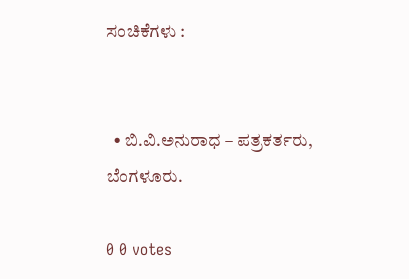ಸಂಚಿಕೆಗಳು :


  • ಬಿ.ವಿ.ಅನುರಾಧ – ಪತ್ರಕರ್ತರು, ಬೆಂಗಳೂರು.

0 0 votes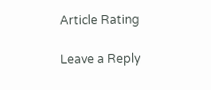Article Rating

Leave a Reply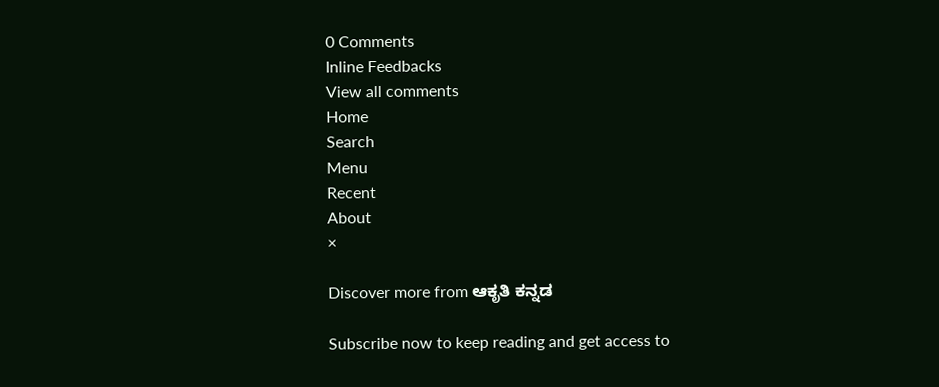0 Comments
Inline Feedbacks
View all comments
Home
Search
Menu
Recent
About
×

Discover more from ಆಕೃತಿ ಕನ್ನಡ

Subscribe now to keep reading and get access to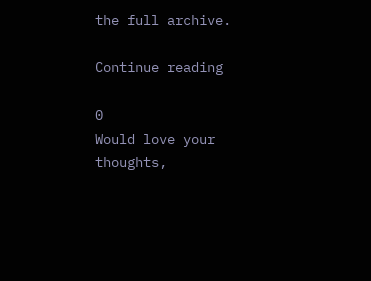the full archive.

Continue reading

0
Would love your thoughts,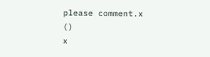please comment.x
()
x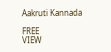Aakruti Kannada

FREE
VIEW